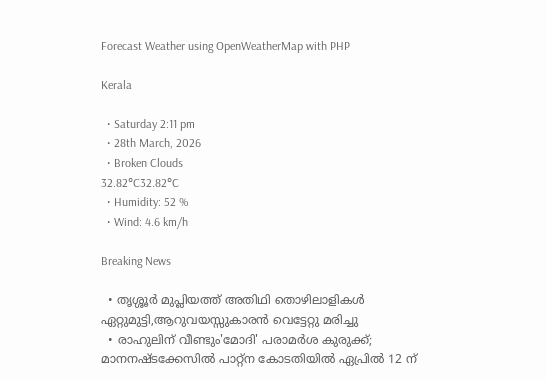Forecast Weather using OpenWeatherMap with PHP

Kerala

  • Saturday 2:11 pm
  • 28th March, 2026
  • Broken Clouds
32.82°C32.82°C
  • Humidity: 52 %
  • Wind: 4.6 km/h

Breaking News

  • തൃശ്ശൂർ മുപ്ലിയത്ത് അതിഥി തൊഴിലാളികൾ ഏറ്റുമുട്ടി,ആറുവയസ്സുകാരൻ വെട്ടേറ്റു മരിച്ചു
  • രാഹുലിന് വീണ്ടും'മോദി' പരാമര്‍ശ കുരുക്ക്; മാനനഷ്ടക്കേസിൽ പാറ്റ്ന കോടതിയിൽ ഏപ്രിൽ 12 ന്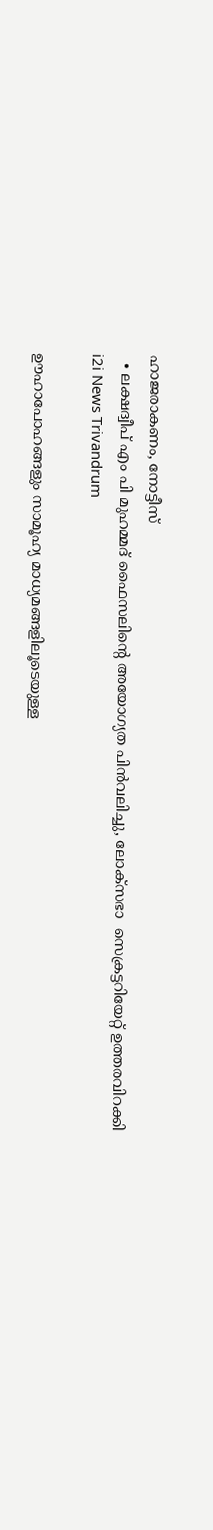ഹാജരാകണം, നോട്ടീസ്
  • ലക്ഷദ്വീപ് എം പി മുഹമ്മദ് ഫൈസലിൻ്റെ അയോഗ്യത പിൻവലിച്ചു, ലോക്സഭാ  സെക്രട്ടറിയേറ്റ് ഉത്തരവിറക്കി
i2i News Trivandrum

ഊഹാപോഹങ്ങളും സാമൂഹ്യ മാധ്യമങ്ങളിലൂടെയുള്ള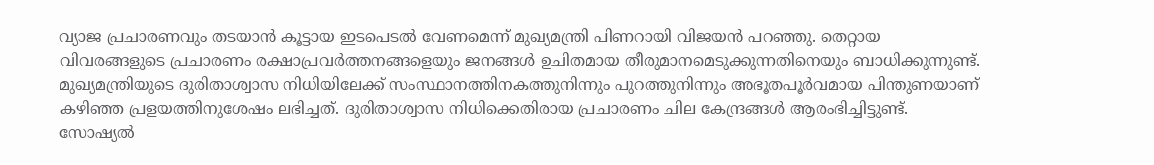വ്യാജ പ്രചാരണവും തടയാൻ കൂട്ടായ ഇടപെടൽ വേണമെന്ന് മുഖ്യമന്ത്രി പിണറായി വിജയൻ പറഞ്ഞു. തെറ്റായ വിവരങ്ങളുടെ പ്രചാരണം രക്ഷാപ്രവർത്തനങ്ങളെയും ജനങ്ങൾ ഉചിതമായ തീരുമാനമെടുക്കുന്നതിനെയും ബാധിക്കുന്നുണ്ട്.
മുഖ്യമന്ത്രിയുടെ ദുരിതാശ്വാസ നിധിയിലേക്ക് സംസ്ഥാനത്തിനകത്തുനിന്നും പുറത്തുനിന്നും അഭൂതപൂർവമായ പിന്തുണയാണ് കഴിഞ്ഞ പ്രളയത്തിനുശേഷം ലഭിച്ചത്. ദുരിതാശ്വാസ നിധിക്കെതിരായ പ്രചാരണം ചില കേന്ദ്രങ്ങൾ ആരംഭിച്ചിട്ടുണ്ട്. സോഷ്യൽ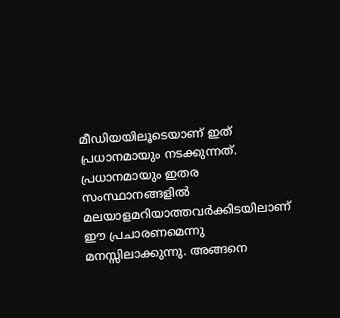മീഡിയയിലൂടെയാണ് ഇത് പ്രധാനമായും നടക്കുന്നത്. പ്രധാനമായും ഇതര സംസ്ഥാനങ്ങളിൽ മലയാളമറിയാത്തവർക്കിടയിലാണ് ഈ പ്രചാരണമെന്നു മനസ്സിലാക്കുന്നു. അങ്ങനെ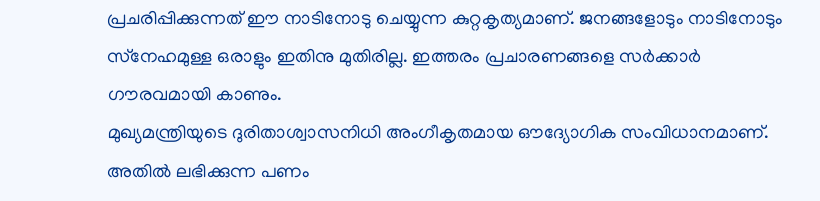പ്രചരിപ്പിക്കുന്നത് ഈ നാടിനോടു ചെയ്യുന്ന കുറ്റകൃത്യമാണ്. ജനങ്ങളോടും നാടിനോടും സ്‌നേഹമുള്ള ഒരാളും ഇതിനു മുതിരില്ല. ഇത്തരം പ്രചാരണങ്ങളെ സർക്കാർ ഗൗരവമായി കാണും.
മുഖ്യമന്ത്രിയുടെ ദുരിതാശ്വാസനിധി അംഗീകൃതമായ ഔദ്യോഗിക സംവിധാനമാണ്. അതിൽ ലഭിക്കുന്ന പണം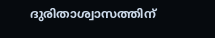ദുരിതാശ്വാസത്തിന്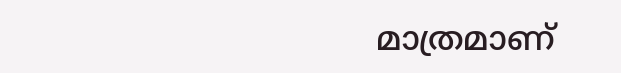മാത്രമാണ്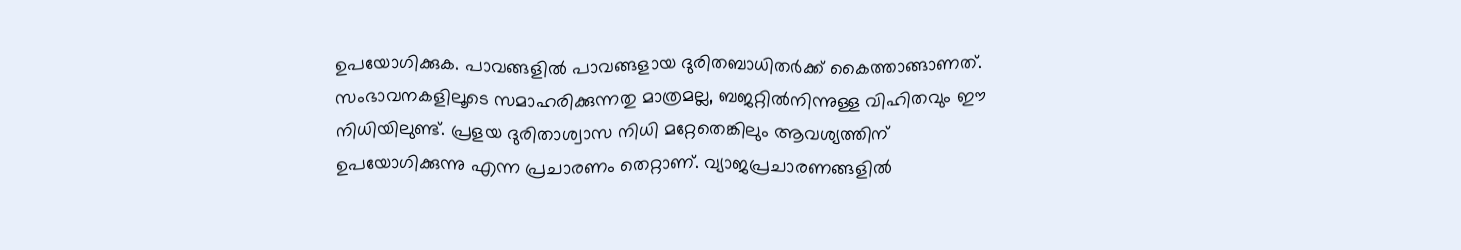ഉപയോഗിക്കുക. പാവങ്ങളിൽ പാവങ്ങളായ ദുരിതബാധിതർക്ക് കൈത്താങ്ങാണത്. സംഭാവനകളിലൂടെ സമാഹരിക്കുന്നതു മാത്രമല്ല, ബജറ്റിൽനിന്നുള്ള വിഹിതവും ഈ നിധിയിലുണ്ട്. പ്രളയ ദുരിതാശ്വാസ നിധി മറ്റേതെങ്കിലും ആവശ്യത്തിന് ഉപയോഗിക്കുന്നു എന്ന പ്രചാരണം തെറ്റാണ്. വ്യാജപ്രചാരണങ്ങളിൽ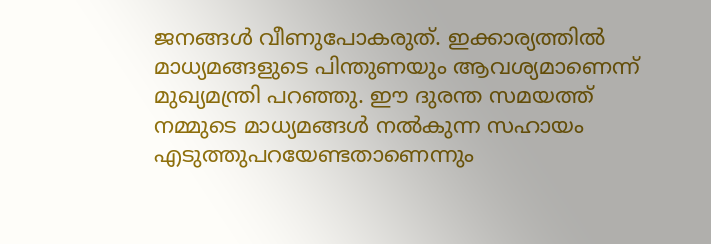ജനങ്ങൾ വീണുപോകരുത്. ഇക്കാര്യത്തിൽ മാധ്യമങ്ങളുടെ പിന്തുണയും ആവശ്യമാണെന്ന് മുഖ്യമന്ത്രി പറഞ്ഞു. ഈ ദുരന്ത സമയത്ത് നമ്മുടെ മാധ്യമങ്ങൾ നൽകുന്ന സഹായം എടുത്തുപറയേണ്ടതാണെന്നും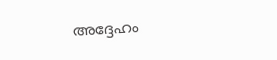അദ്ദേഹം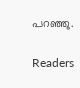പറഞ്ഞു.

Readers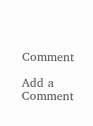Comment

Add a Comment